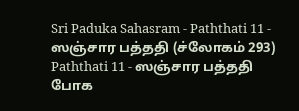Sri Paduka Sahasram - Paththati 11 - ஸஞ்சார பத்ததி (ச்லோகம் 293)
Paththati 11 - ஸஞ்சார பத்ததி
போக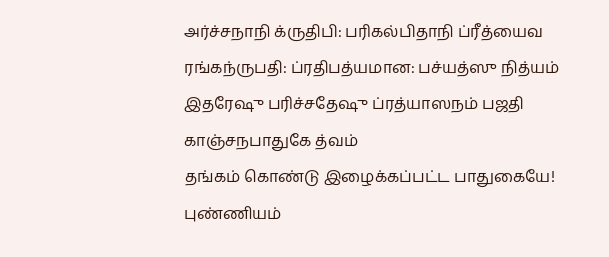அர்ச்சநாநி க்ருதிபி: பரிகல்பிதாநி ப்ரீத்யைவ ரங்கந்ருபதி: ப்ரதிபத்யமான: பச்யத்ஸு நித்யம் இதரேஷு பரிச்சதேஷு ப்ரத்யாஸநம் பஜதி காஞ்சநபாதுகே த்வம்
தங்கம் கொண்டு இழைக்கப்பட்ட பாதுகையே! புண்ணியம்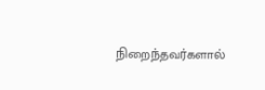நிறைந்தவர்களால்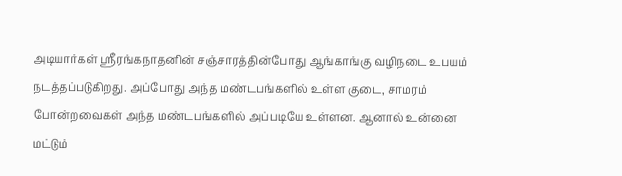அடியார்கள் ஸ்ரீரங்கநாதனின் சஞ்சாரத்தின்போது ஆங்காங்கு வழிநடை உபயம் நடத்தப்படுகிறது. அப்போது அந்த மண்டபங்களில் உள்ள குடை, சாமரம் போன்றவைகள் அந்த மண்டபங்களில் அப்படியே உள்ளன. ஆனால் உன்னை மட்டும்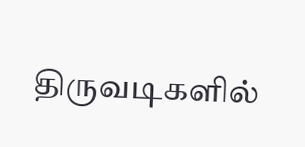திருவடிகளில்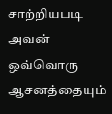சாற்றியபடி அவன் ஒவ்வொரு ஆசனத்தையும்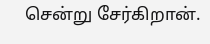சென்று சேர்கிறான்.